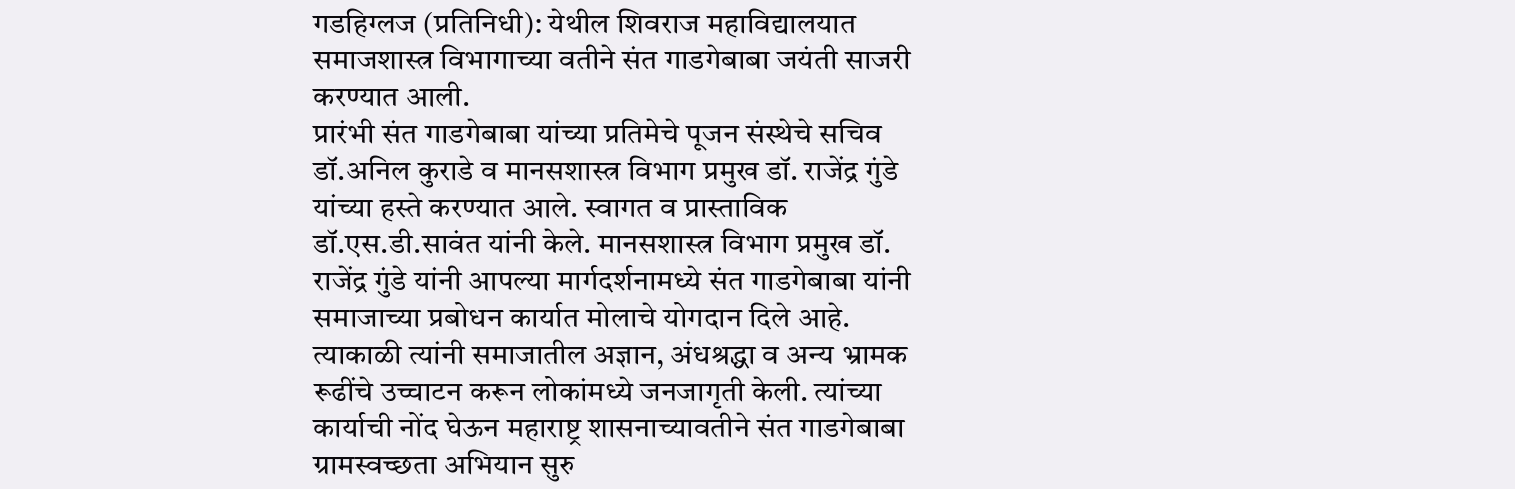गडहिग्लज (प्रतिनिधी): येथील शिवराज महाविद्यालयात समाजशास्त्र विभागाच्या वतीने संत गाडगेबाबा जयंती साजरी करण्यात आली.
प्रारंभी संत गाडगेबाबा यांच्या प्रतिमेचे पूजन संस्थेचे सचिव डॉ.अनिल कुराडे व मानसशास्त्र विभाग प्रमुख डॉ. राजेंद्र गुंडे यांच्या हस्ते करण्यात आले. स्वागत व प्रास्ताविक डॉ.एस.डी.सावंत यांनी केले. मानसशास्त्र विभाग प्रमुख डॉ. राजेंद्र गुंडे यांनी आपल्या मार्गदर्शनामध्ये संत गाडगेबाबा यांनी समाजाच्या प्रबोधन कार्यात मोलाचे योगदान दिले आहे. त्याकाळी त्यांनी समाजातील अज्ञान, अंधश्रद्धा व अन्य भ्रामक रूढींचे उच्चाटन करून लोकांमध्ये जनजागृती केली. त्यांच्या कार्याची नोंद घेऊन महाराष्ट्र शासनाच्यावतीने संत गाडगेबाबा ग्रामस्वच्छता अभियान सुरु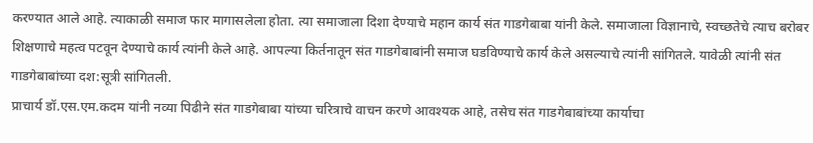करण्यात आले आहे. त्याकाळी समाज फार मागासलेला होता. त्या समाजाला दिशा देण्याचे महान कार्य संत गाडगेबाबा यांनी केले. समाजाला विज्ञानाचे, स्वच्छतेचे त्याच बरोबर शिक्षणाचे महत्व पटवून देण्याचे कार्य त्यांनी केले आहे. आपल्या किर्तनातून संत गाडगेबाबांनी समाज घडविण्याचे कार्य केले असल्याचे त्यांनी सांगितले. यावेळी त्यांनी संत गाडगेबाबांच्या दश:सूत्री सांगितली.
प्राचार्य डॉ.एस.एम.कदम यांनी नव्या पिढीने संत गाडगेबाबा यांच्या चरित्राचे वाचन करणे आवश्यक आहे, तसेच संत गाडगेबाबांच्या कार्याचा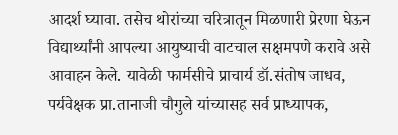आदर्श घ्यावा. तसेच थोरांच्या चरित्रातून मिळणारी प्रेरणा घेऊन विद्यार्थ्यांनी आपल्या आयुष्याची वाटचाल सक्षमपणे करावे असे आवाहन केले. यावेळी फार्मसीचे प्राचार्य डॉ.संतोष जाधव, पर्यवेक्षक प्रा.तानाजी चौगुले यांच्यासह सर्व प्राध्यापक,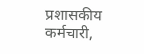प्रशासकीय कर्मचारी,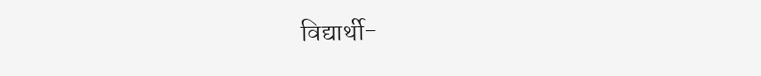विद्यार्थी-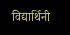विद्यार्थिनी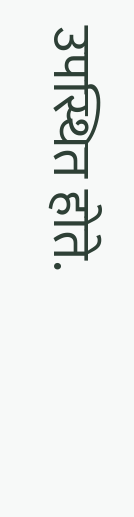उपस्थित होते.